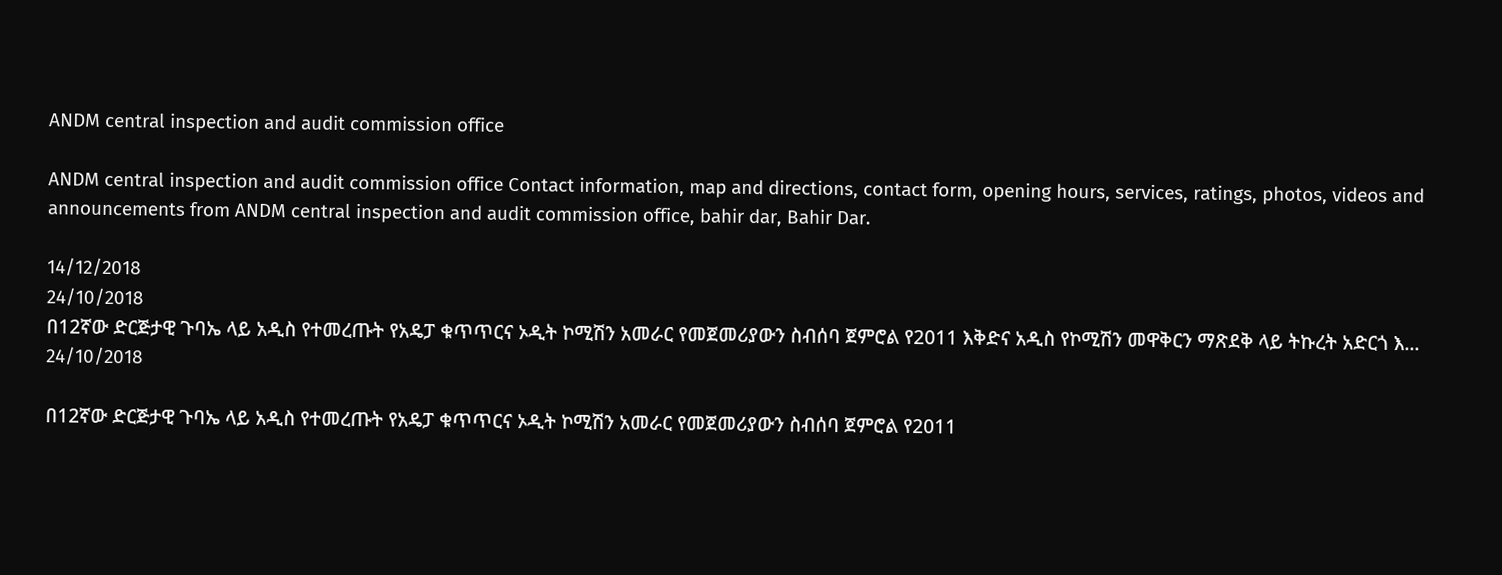ANDM central inspection and audit commission office

ANDM central inspection and audit commission office Contact information, map and directions, contact form, opening hours, services, ratings, photos, videos and announcements from ANDM central inspection and audit commission office, bahir dar, Bahir Dar.

14/12/2018
24/10/2018
በ12ኛው ድርጅታዊ ጉባኤ ላይ አዲስ የተመረጡት የአዴፓ ቁጥጥርና ኦዲት ኮሚሽን አመራር የመጀመሪያውን ስብሰባ ጀምሮል የ2011 እቅድና አዲስ የኮሚሽን መዋቅርን ማጽደቅ ላይ ትኩረት አድርጎ እ...
24/10/2018

በ12ኛው ድርጅታዊ ጉባኤ ላይ አዲስ የተመረጡት የአዴፓ ቁጥጥርና ኦዲት ኮሚሽን አመራር የመጀመሪያውን ስብሰባ ጀምሮል የ2011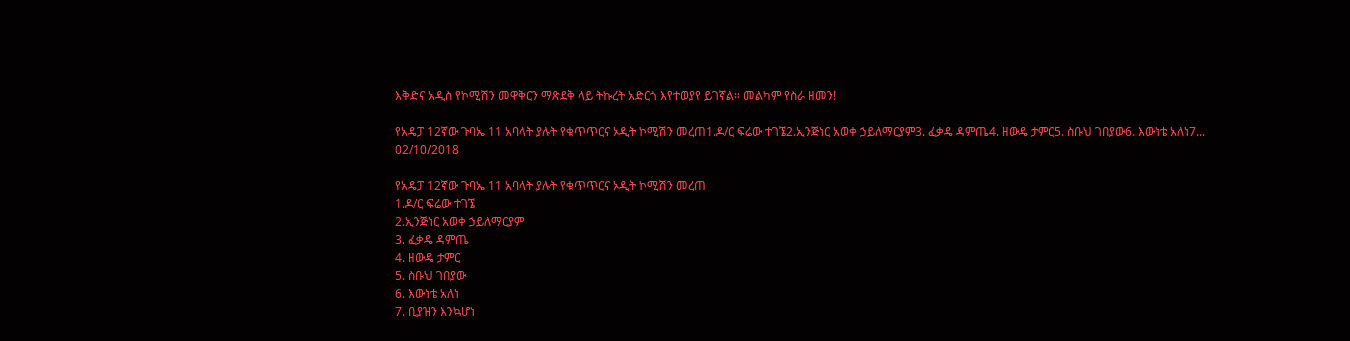እቅድና አዲስ የኮሚሽን መዋቅርን ማጽደቅ ላይ ትኩረት አድርጎ እየተወያየ ይገኛል። መልካም የስራ ዘመን!

የአዴፓ 12ኛው ጉባኤ 11 አባላት ያሉት የቁጥጥርና ኦዲት ኮሚሽን መረጠ1.ዶ/ር ፍሬው ተገኜ2.ኢንጅነር አወቀ ኃይለማርያም3. ፈቃዴ ዳምጤ4. ዘውዴ ታምር5. ስቡህ ገበያው6. እውነቴ አለነ7...
02/10/2018

የአዴፓ 12ኛው ጉባኤ 11 አባላት ያሉት የቁጥጥርና ኦዲት ኮሚሽን መረጠ
1.ዶ/ር ፍሬው ተገኜ
2.ኢንጅነር አወቀ ኃይለማርያም
3. ፈቃዴ ዳምጤ
4. ዘውዴ ታምር
5. ስቡህ ገበያው
6. እውነቴ አለነ
7. ቢያዝን እንኳሆነ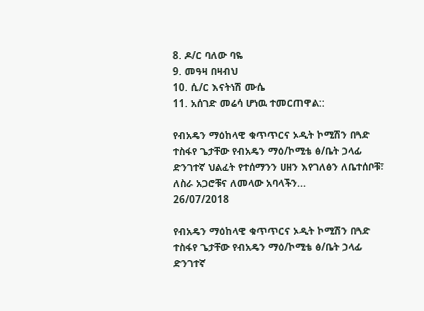8. ዶ/ር ባለው ባዬ
9. መዓዛ በዛብህ
10. ሲ/ር እናትነሽ ሙሴ
11. አሰገድ መሬሳ ሆነዉ ተመርጠዋል::

የብአዴን ማዕከላዊ ቁጥጥርና ኦዲት ኮሚሽን በጓድ ተስፋየ ጌታቸው የብአዴን ማዕ/ኮሚቴ ፅ/ቤት ኃላፊ ድንገተኛ ህልፈት የተሰማንን ሀዘን እየገለፅን ለቤተሰቦቹ፣ ለስራ አጋሮቹና ለመላው አባላችን...
26/07/2018

የብአዴን ማዕከላዊ ቁጥጥርና ኦዲት ኮሚሽን በጓድ ተስፋየ ጌታቸው የብአዴን ማዕ/ኮሚቴ ፅ/ቤት ኃላፊ ድንገተኛ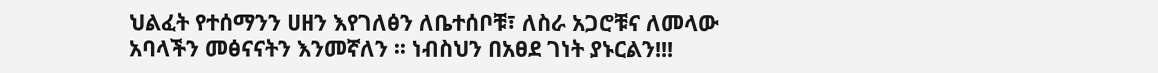ህልፈት የተሰማንን ሀዘን እየገለፅን ለቤተሰቦቹ፣ ለስራ አጋሮቹና ለመላው አባላችን መፅናናትን እንመኛለን ፡፡ ነብስህን በአፀደ ገነት ያኑርልን!!!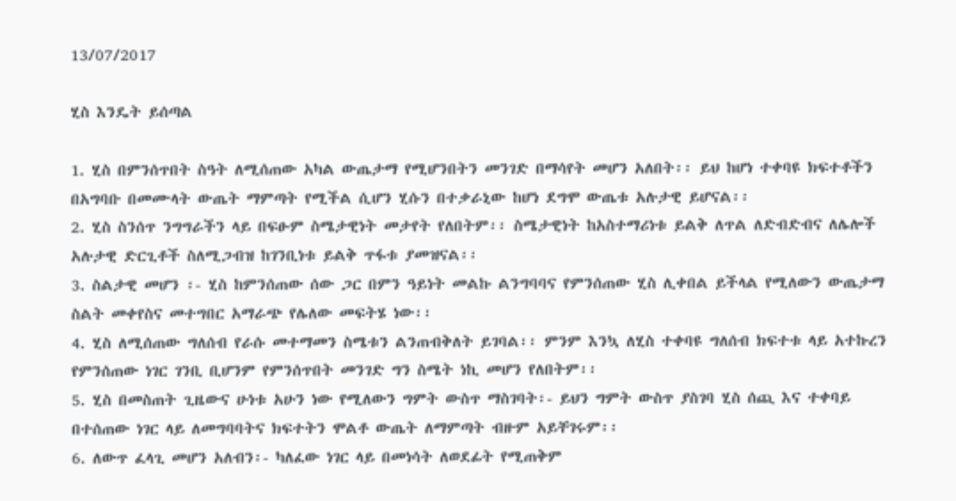13/07/2017

ሂስ እንዴት ይሰጣል

1. ሂስ በምንሰጥበት ስዓት ለሚሰጠው አካል ውጤታማ የሚሆንበትን መንገድ በማሳየት መሆን አለበት፡፡ ይህ ከሆነ ተቀባዩ ክፍተቶችን በአግባቡ በመሙላት ውጤት ማምጣት የሚችል ሲሆን ሂሱን በተቃራኒው ከሆነ ደግሞ ውጤቱ አሉታዊ ይሆናል፡፡
2. ሂስ ስንሰጥ ንግግራችን ላይ በፍፁም ስሜታዊነት መታየት የለበትም፡፡ ስሜታዊነት ከአስተማሪነቱ ይልቅ ለጥል ለድብድብና ለሌሎች አሉታዊ ድርጊቶች ስለሚጋብዝ ከገንቢነቱ ይልቅ ጥፋቱ ያመዝናል፡፡
3. ስልታዊ መሆን ፡- ሂስ ከምንሰጠው ሰው ጋር በምን ዓይነት መልኩ ልንግባባና የምንሰጠው ሂስ ሊቀበል ይችላል የሚለውን ውጤታማ ስልት መቀየስና መተግበር አማራጭ የሌለው መፍትሄ ነው፡፡
4. ሂስ ለሚሰጠው ግለሰብ የራሱ መተማመን ስሜቱን ልንጠብቅለት ይገባል፡፡ ምንም እንኳ ለሂስ ተቀባዩ ግለሰብ ክፍተቱ ላይ አተኩረን የምንሰጠው ነገር ገንቢ ቢሆንም የምንሰጥበት መንገድ ግን ስሜት ነኪ መሆን የለበትም፡፡
5. ሂስ በመስጠት ጊዜውና ሁነቱ አሁን ነው የሚለውን ግምት ውስጥ ማስገባት፡- ይህን ግምት ውስጥ ያስገባ ሂስ ሰጪ እና ተቀባይ በተሰጠው ነገር ላይ ለመግባባትና ክፍተትን ሞልቶ ውጤት ለማምጣት ብዙም አይቸገሩም፡፡
6. ለውጥ ፈላጊ መሆን አለብን፡- ካለፈው ነገር ላይ በመነሳት ለወደፊት የሚጠቅም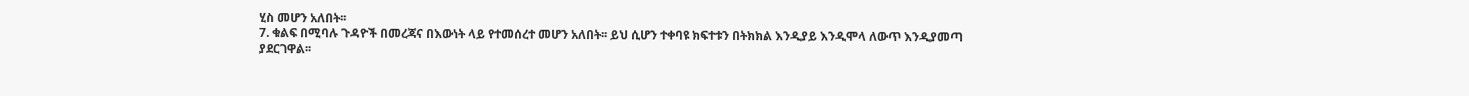ሂስ መሆን አለበት፡፡
7. ቁልፍ በሚባሉ ጉዳዮች በመረጃና በእውነት ላይ የተመሰረተ መሆን አለበት፡፡ ይህ ሲሆን ተቀባዩ ክፍተቱን በትክክል እንዲያይ እንዲሞላ ለውጥ እንዲያመጣ ያደርገዋል፡፡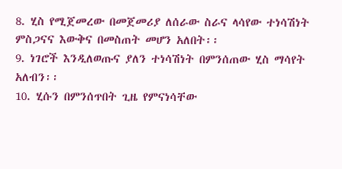8. ሂስ የሚጀመረው በመጀመሪያ ለሰራው ስራና ላሳየው ተነሳሽነት ምስጋናና እውቅና በመስጠት መሆን አለበት፡፡
9. ነገሮች እንዲለወጡና ያለን ተነሳሽነት በምንሰጠው ሂስ ማሳየት አለብን፡፡
10. ሂሱን በምንሰጥበት ጊዜ የምናነሳቸው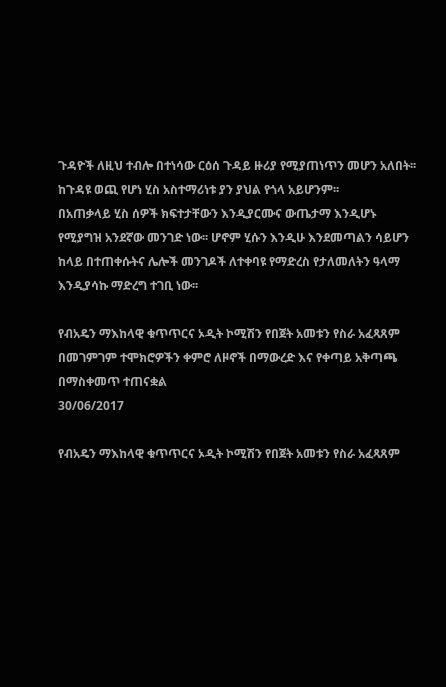ጉዳዮች ለዚህ ተብሎ በተነሳው ርዕሰ ጉዳይ ዙሪያ የሚያጠነጥን መሆን አለበት፡፡ ከጉዳዩ ወጪ የሆነ ሂስ አስተማሪነቱ ያን ያህል የጎላ አይሆንም፡፡
በአጠቃላይ ሂስ ሰዎች ክፍተታቸውን እንዲያርሙና ውጤታማ እንዲሆኑ የሚያግዝ አንደኛው መንገድ ነው፡፡ ሆኖም ሂሱን እንዲሁ እንደመጣልን ሳይሆን ከላይ በተጠቀሱትና ሌሎች መንገዶች ለተቀባዩ የማድረስ የታለመለትን ዓላማ እንዲያሳኩ ማድረግ ተገቢ ነው፡፡

የብአዴን ማእከላዊ ቁጥጥርና ኦዲት ኮሚሽን የበጀት አመቱን የስራ አፈጻጸም በመገምገም ተሞክሮዎችን ቀምሮ ለዞኖች በማውረድ እና የቀጣይ አቅጣጫ በማስቀመጥ ተጠናቋል
30/06/2017

የብአዴን ማእከላዊ ቁጥጥርና ኦዲት ኮሚሽን የበጀት አመቱን የስራ አፈጻጸም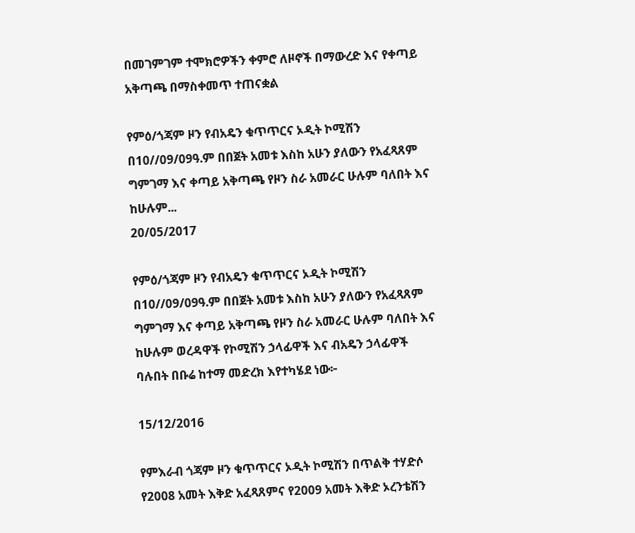በመገምገም ተሞክሮዎችን ቀምሮ ለዞኖች በማውረድ እና የቀጣይ አቅጣጫ በማስቀመጥ ተጠናቋል

የምዕ/ጎጃም ዞን የብአዴን ቁጥጥርና ኦዲት ኮሚሽን በ10//09/09ዓ.ም በበጀት አመቱ እስከ አሁን ያለውን የአፈጻጸም ግምገማ እና ቀጣይ አቅጣጫ የዞን ስራ አመራር ሁሉም ባለበት እና ከሁሉም...
20/05/2017

የምዕ/ጎጃም ዞን የብአዴን ቁጥጥርና ኦዲት ኮሚሽን በ10//09/09ዓ.ም በበጀት አመቱ እስከ አሁን ያለውን የአፈጻጸም ግምገማ እና ቀጣይ አቅጣጫ የዞን ስራ አመራር ሁሉም ባለበት እና ከሁሉም ወረዳዋች የኮሚሽን ኃላፊዋች እና ብአዴን ኃላፊዋች ባሉበት በቡሬ ከተማ መድረክ እየተካሄደ ነው፦

15/12/2016

የምእራብ ጎጃም ዞን ቁጥጥርና ኦዲት ኮሚሽን በጥልቅ ተሃድሶ የ2008 አመት እቅድ አፈጻጸምና የ2009 አመት እቅድ ኦረንቴሽን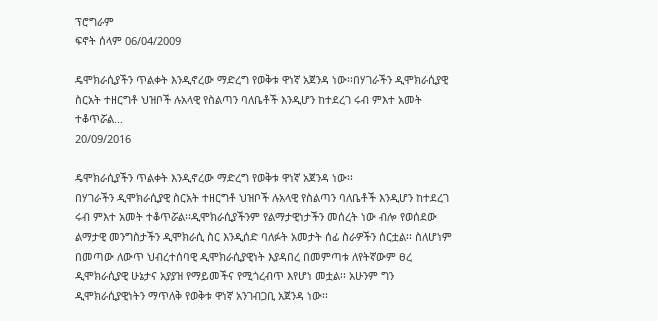ፕሮግራም
ፍኖት ሰላም 06/04/2009

ዴሞክራሲያችን ጥልቀት እንዲኖረው ማድረግ የወቅቱ ዋነኛ አጀንዳ ነው፡፡በሃገራችን ዲሞክራሲያዊ ስርአት ተዘርግቶ ህዝቦች ሉአላዊ የስልጣን ባለቤቶች እንዲሆን ከተደረገ ሩብ ምእተ አመት ተቆጥሯል...
20/09/2016

ዴሞክራሲያችን ጥልቀት እንዲኖረው ማድረግ የወቅቱ ዋነኛ አጀንዳ ነው፡፡
በሃገራችን ዲሞክራሲያዊ ስርአት ተዘርግቶ ህዝቦች ሉአላዊ የስልጣን ባለቤቶች እንዲሆን ከተደረገ ሩብ ምእተ አመት ተቆጥሯል፡፡ዲሞክራሲያችንም የልማታዊነታችን መሰረት ነው ብሎ የወሰደው ልማታዊ መንግስታችን ዲሞክራሲ ስር እንዲሰድ ባለፉት አመታት ሰፊ ስራዎችን ሰርቷል፡፡ ስለሆነም በመጣው ለውጥ ህብረተሰባዊ ዲሞክራሲያዊነት እያዳበረ በመምጣቱ ለየትኛውም ፀረ ዲሞክራሲያዊ ሁኔታና አያያዝ የማይመችና የሚጎረብጥ እየሆነ መቷል፡፡ አሁንም ግን ዲሞክራሲያዊነትን ማጥለቅ የወቅቱ ዋነኛ አንገብጋቢ አጀንዳ ነው፡፡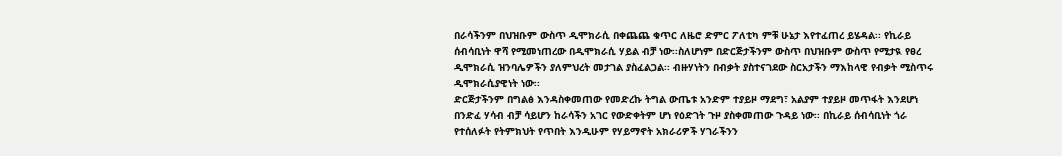በራሳችንም በህዝቡም ውስጥ ዲሞክራሲ በቀጨጨ ቁጥር ለዜሮ ድምር ፖለቲካ ምቹ ሁኔታ እየተፈጠረ ይሄዳል፡፡ የኪራይ ሰብሳቢነት ዋሻ የሚመነጠረው በዲሞክራሲ ሃይል ብቻ ነው፡፡ስለሆነም በድርጅታችንም ውስጥ በህዝቡም ውስጥ የሚታዪ የፀረ ዲሞክራሲ ዝንባሌዎችን ያለምህረት መታገል ያስፈልጋል፡፡ ብዙሃነትን በብቃት ያስተናገደው ስርአታችን ማእከላዊ የብቃት ሚስጥሩ ዲሞክራሲያዊነት ነው፡፡
ድርጅታችንም በግልፅ እንዳስቀመጠው የመድረኩ ትግል ውጤቱ አንድም ተያይዞ ማደግ፣ አልያም ተያይዞ መጥፋት እንደሆነ በንድፈ ሃሳብ ብቻ ሳይሆን ከራሳችን አገር የውድቀትም ሆነ የዕድገት ጉዞ ያስቀመጠው ጉዳይ ነው፡፡ በኪራይ ሰብሳቢነት ጎራ የተሰለፉት የትምክህት የጥበት እንዲሁም የሃይማኖት አክራሪዎች ሃገራችንን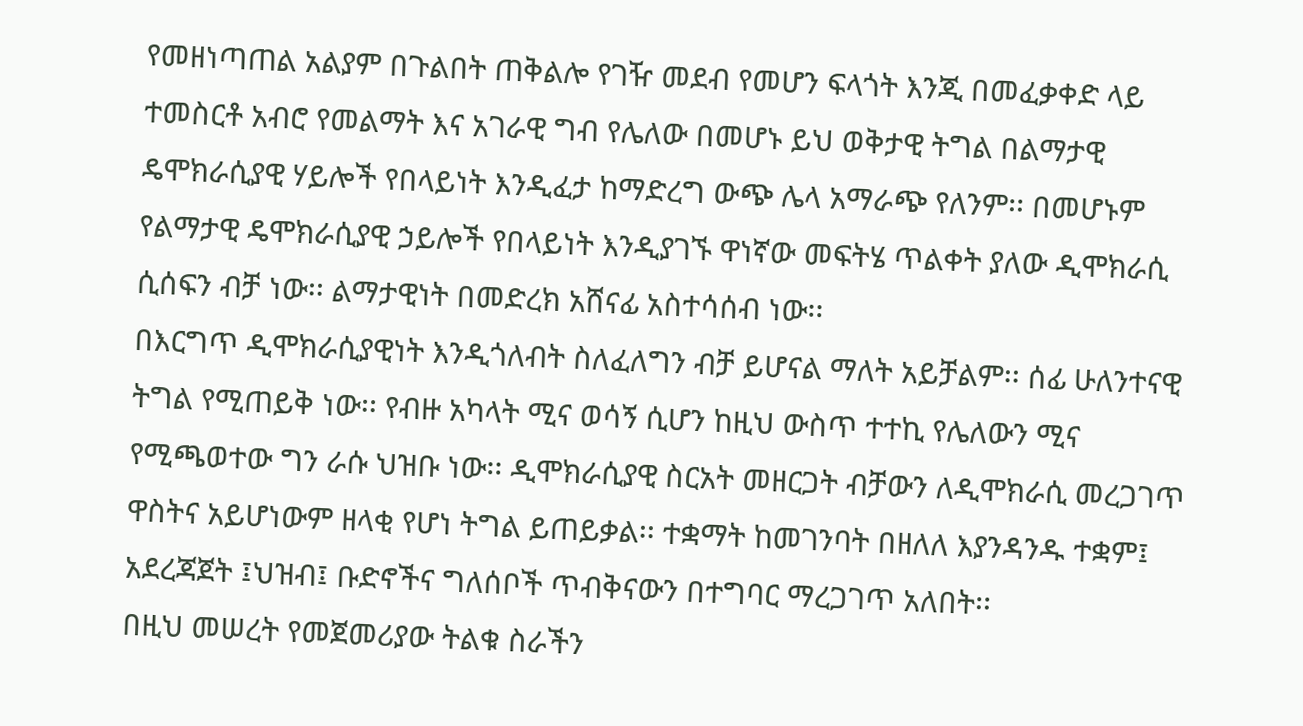የመዘነጣጠል አልያም በጉልበት ጠቅልሎ የገዥ መደብ የመሆን ፍላጎት እንጂ በመፈቃቀድ ላይ ተመስርቶ አብሮ የመልማት እና አገራዊ ግብ የሌለው በመሆኑ ይህ ወቅታዊ ትግል በልማታዊ ዴሞክራሲያዊ ሃይሎች የበላይነት እንዲፈታ ከማድረግ ውጭ ሌላ አማራጭ የለንም፡፡ በመሆኑም የልማታዊ ዴሞክራሲያዊ ኃይሎች የበላይነት እንዲያገኙ ዋነኛው መፍትሄ ጥልቀት ያለው ዲሞክራሲ ሲሰፍን ብቻ ነው፡፡ ልማታዊነት በመድረክ አሸናፊ አስተሳሰብ ነው፡፡
በእርግጥ ዲሞክራሲያዊነት እንዲጎለብት ስለፈለግን ብቻ ይሆናል ማለት አይቻልም፡፡ ሰፊ ሁለንተናዊ ትግል የሚጠይቅ ነው፡፡ የብዙ አካላት ሚና ወሳኝ ሲሆን ከዚህ ውስጥ ተተኪ የሌለውን ሚና የሚጫወተው ግን ራሱ ህዝቡ ነው፡፡ ዲሞክራሲያዊ ስርአት መዘርጋት ብቻውን ለዲሞክራሲ መረጋገጥ ዋስትና አይሆነውም ዘላቂ የሆነ ትግል ይጠይቃል፡፡ ተቋማት ከመገንባት በዘለለ እያንዳንዱ ተቋም፤ አደረጃጀት ፤ህዝብ፤ ቡድኖችና ግለሰቦች ጥብቅናውን በተግባር ማረጋገጥ አለበት፡፡
በዚህ መሠረት የመጀመሪያው ትልቁ ስራችን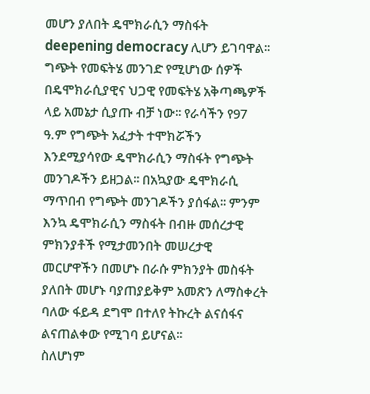መሆን ያለበት ዴሞክራሲን ማስፋት deepening democracy ሊሆን ይገባዋል፡፡ ግጭት የመፍትሄ መንገድ የሚሆነው ሰዎች በዴሞክራሲያዊና ህጋዊ የመፍትሄ አቅጣጫዎች ላይ አመኔታ ሲያጡ ብቻ ነው፡፡ የራሳችን የ97 ዓ.ም የግጭት አፈታት ተሞክሯችን እንደሚያሳየው ዴሞክራሲን ማስፋት የግጭት መንገዶችን ይዘጋል፡፡ በአኳያው ዴሞክራሲ ማጥበብ የግጭት መንገዶችን ያሰፋል፡፡ ምንም እንኳ ዴሞክራሲን ማስፋት በብዙ መሰረታዊ ምክንያቶች የሚታመንበት መሠረታዊ መርሆዋችን በመሆኑ በራሱ ምክንያት መስፋት ያለበት መሆኑ ባያጠያይቅም አመጽን ለማስቀረት ባለው ፋይዳ ደግሞ በተለየ ትኩረት ልናሰፋና ልናጠልቀው የሚገባ ይሆናል፡፡
ስለሆነም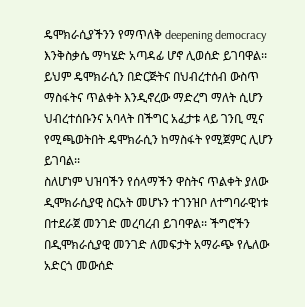ዴሞክራሲያችንን የማጥለቅ deepening democracy እንቅስቃሴ ማካሄድ አጣዳፊ ሆኖ ሊወሰድ ይገባዋል፡፡ ይህም ዴሞክራሲን በድርጅትና በህብረተሰብ ውስጥ ማስፋትና ጥልቀት እንዲኖረው ማድረግ ማለት ሲሆን ህብረተሰቡንና አባላት በችግር አፈታቱ ላይ ገንቢ ሚና የሚጫወትበት ዴሞክራሲን ከማስፋት የሚጀምር ሊሆን ይገባል፡፡
ስለሆነም ህዝባችን የሰላማችን ዋስትና ጥልቀት ያለው ዲሞክራሲያዊ ስርአት መሆኑን ተገንዝቦ ለተግባራዊነቱ በተደራጀ መንገድ መረባረብ ይገባዋል፡፡ ችግሮችን በዲሞክራሲያዊ መንገድ ለመፍታት አማራጭ የሌለው አድርጎ መውሰድ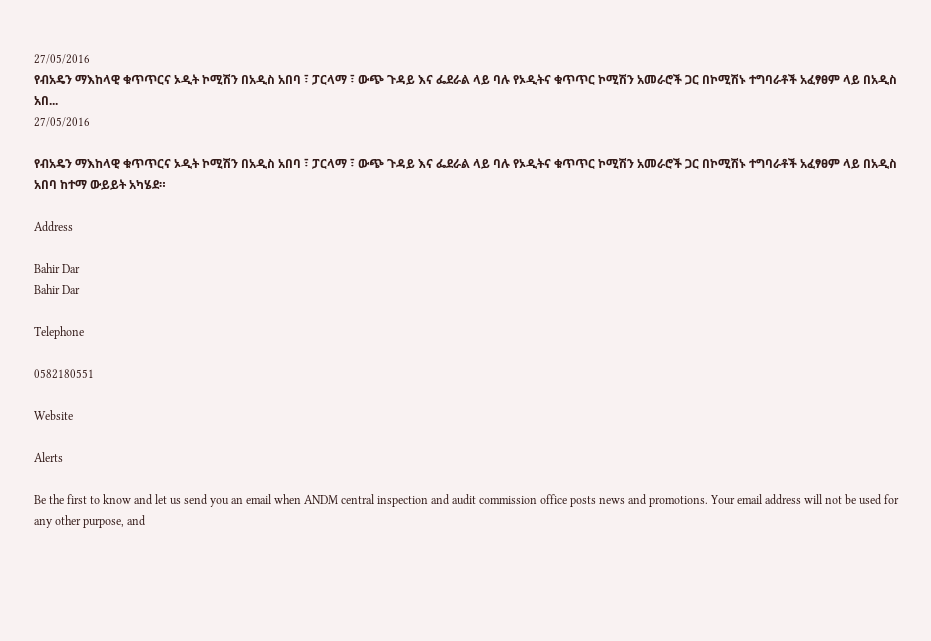27/05/2016
የብአዴን ማእከላዊ ቁጥጥርና ኦዲት ኮሚሽን በአዲስ አበባ ፣ ፓርላማ ፣ ውጭ ጉዳይ እና ፌደራል ላይ ባሉ የኦዲትና ቁጥጥር ኮሚሽን አመራሮች ጋር በኮሚሽኑ ተግባራቶች አፈፃፀም ላይ በአዲስ አበ...
27/05/2016

የብአዴን ማእከላዊ ቁጥጥርና ኦዲት ኮሚሽን በአዲስ አበባ ፣ ፓርላማ ፣ ውጭ ጉዳይ እና ፌደራል ላይ ባሉ የኦዲትና ቁጥጥር ኮሚሽን አመራሮች ጋር በኮሚሽኑ ተግባራቶች አፈፃፀም ላይ በአዲስ አበባ ከተማ ውይይት አካሄደ።

Address

Bahir Dar
Bahir Dar

Telephone

0582180551

Website

Alerts

Be the first to know and let us send you an email when ANDM central inspection and audit commission office posts news and promotions. Your email address will not be used for any other purpose, and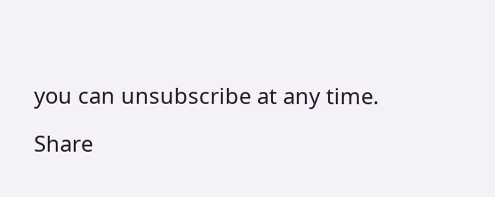you can unsubscribe at any time.

Share